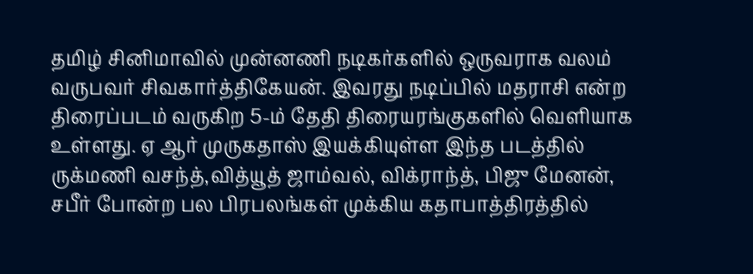தமிழ் சினிமாவில் முன்னணி நடிகர்களில் ஒருவராக வலம் வருபவர் சிவகார்த்திகேயன். இவரது நடிப்பில் மதராசி என்ற திரைப்படம் வருகிற 5-ம் தேதி திரையரங்குகளில் வெளியாக உள்ளது. ஏ ஆர் முருகதாஸ் இயக்கியுள்ள இந்த படத்தில் ருக்மணி வசந்த்,வித்யூத் ஜாம்வல், விக்ராந்த், பிஜு மேனன், சபீர் போன்ற பல பிரபலங்கள் முக்கிய கதாபாத்திரத்தில்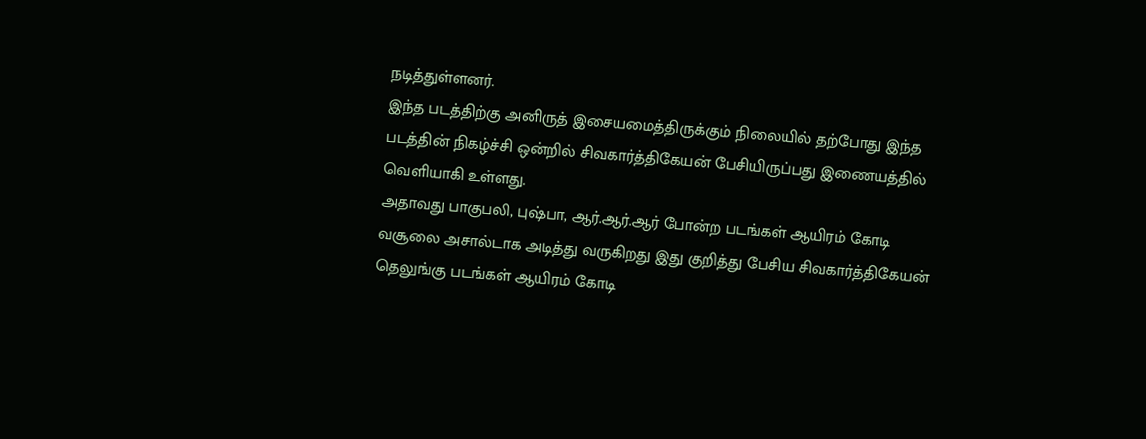நடித்துள்ளனர்.
இந்த படத்திற்கு அனிருத் இசையமைத்திருக்கும் நிலையில் தற்போது இந்த படத்தின் நிகழ்ச்சி ஒன்றில் சிவகார்த்திகேயன் பேசியிருப்பது இணையத்தில் வெளியாகி உள்ளது.
அதாவது பாகுபலி, புஷ்பா, ஆர்.ஆர்.ஆர் போன்ற படங்கள் ஆயிரம் கோடி வசூலை அசால்டாக அடித்து வருகிறது இது குறித்து பேசிய சிவகார்த்திகேயன் தெலுங்கு படங்கள் ஆயிரம் கோடி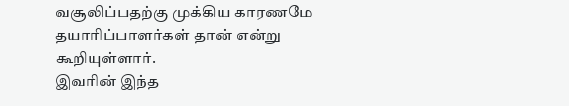வசூலிப்பதற்கு முக்கிய காரணமே தயாரிப்பாளர்கள் தான் என்று கூறியுள்ளார்.
இவரின் இந்த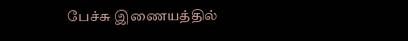பேச்சு இணையத்தில்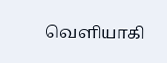வெளியாகி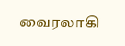வைரலாகி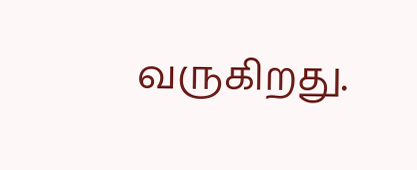வருகிறது.